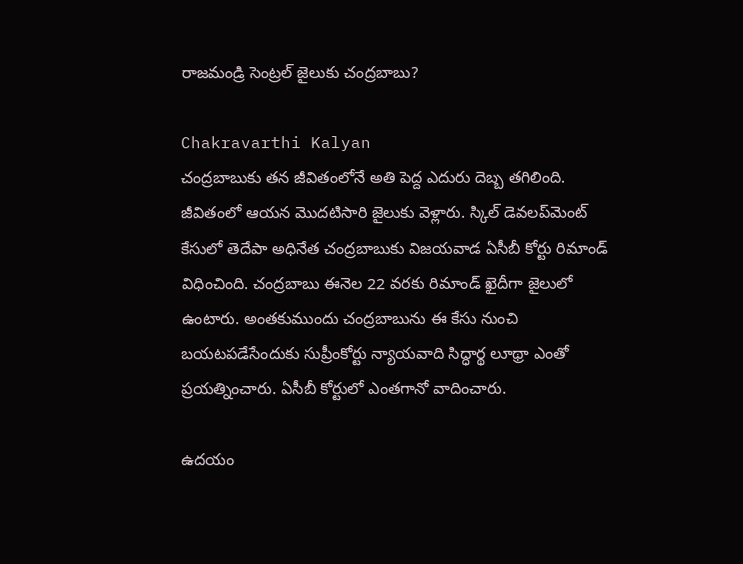రాజమండ్రి సెంట్రల్‌ జైలుకు చంద్రబాబు?

Chakravarthi Kalyan
చంద్రబాబుకు తన జీవితంలోనే అతి పెద్ద ఎదురు దెబ్బ తగిలింది. జీవితంలో ఆయన మొదటిసారి జైలుకు వెళ్లారు. స్కిల్‌ డెవలప్‌మెంట్‌ కేసులో తెదేపా అధినేత చంద్రబాబుకు విజయవాడ ఏసీబీ కోర్టు రిమాండ్ విధించింది. చంద్రబాబు ఈనెల 22 వరకు రిమాండ్‌ ఖైదీగా జైలులో ఉంటారు. అంతకుముందు చంద్రబాబును ఈ కేసు నుంచి బయటపడేసేందుకు సుప్రీంకోర్టు న్యాయవాది సిద్ధార్థ లూథ్రా ఎంతో ప్రయత్నించారు. ఏసీబీ కోర్టులో ఎంతగానో వాదించారు.

ఉదయం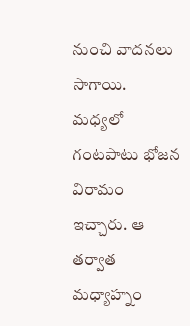నుంచి వాదనలు సాగాయి. మధ్యలో గంటపాటు భోజన విరామం ఇచ్చారు. ఆ తర్వాత  మధ్యాహ్నం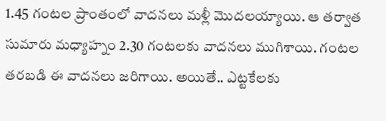1.45 గంటల ప్రాంతంలో వాదనలు మళ్లీ మొదలయ్యాయి. ఆ తర్వాత సుమారు మధ్యాహ్నం 2.30 గంటలకు వాదనలు ముగిశాయి. గంటల తరబడి ఈ వాదనలు జరిగాయి. అయితే.. ఎట్టకేలకు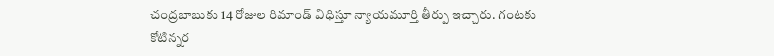చంద్రబాబుకు 14 రోజుల రిమాండ్‌ విధిస్తూ న్యాయమూర్తి తీర్పు ఇచ్చారు. గంటకు కోటిన్నర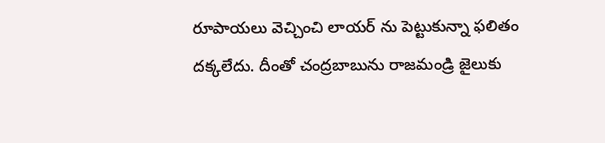రూపాయలు వెచ్చించి లాయర్ ను పెట్టుకున్నా ఫలితం దక్కలేదు. దీంతో చంద్రబాబును రాజమండ్రి జైలుకు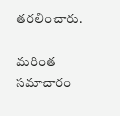తరలించారు.

మరింత సమాచారం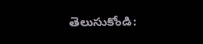తెలుసుకోండి: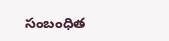సంబంధిత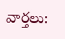వార్తలు: